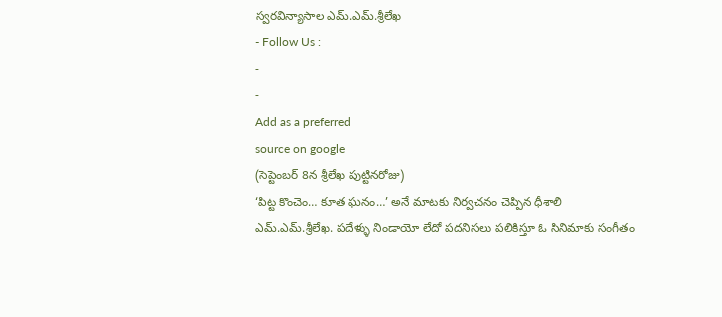స్వరవిన్యాసాల ఎమ్.ఎమ్.శ్రీలేఖ
- Follow Us :
-
-
Add as a preferred
source on google
(సెప్టెంబర్ 8న శ్రీలేఖ పుట్టినరోజు)
‘పిట్ట కొంచెం… కూత ఘనం…’ అనే మాటకు నిర్వచనం చెప్పిన ధీశాలి ఎమ్.ఎమ్.శ్రీలేఖ. పదేళ్ళు నిండాయో లేదో పదనిసలు పలికిస్తూ ఓ సినిమాకు సంగీతం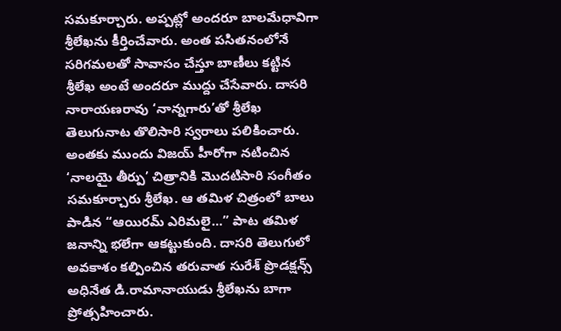సమకూర్చారు. అప్పట్లో అందరూ బాలమేధావిగా శ్రీలేఖను కీర్తించేవారు. అంత పసితనంలోనే సరిగమలతో సావాసం చేస్తూ బాణీలు కట్టిన శ్రీలేఖ అంటే అందరూ ముద్దు చేసేవారు. దాసరి నారాయణరావు ‘నాన్నగారు’తో శ్రీలేఖ తెలుగునాట తొలిసారి స్వరాలు పలికించారు. అంతకు ముందు విజయ్ హీరోగా నటించిన ‘నాలయై తీర్పు’ చిత్రానికి మొదటిసారి సంగీతం సమకూర్చారు శ్రీలేఖ. ఆ తమిళ చిత్రంలో బాలు పాడిన “ఆయిరమ్ ఎరిమలై…” పాట తమిళ జనాన్ని భలేగా ఆకట్టుకుంది. దాసరి తెలుగులో అవకాశం కల్పించిన తరువాత సురేశ్ ప్రొడక్షన్స్ అధినేత డి.రామానాయుడు శ్రీలేఖను బాగా ప్రోత్సహించారు.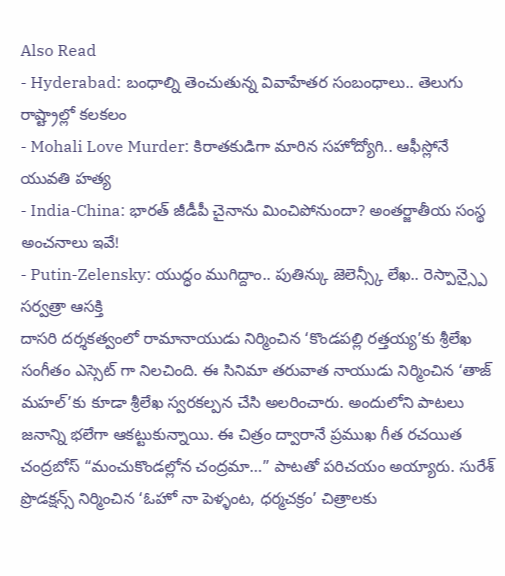Also Read
- Hyderabad: బంధాల్ని తెంచుతున్న వివాహేతర సంబంధాలు.. తెలుగు రాష్ట్రాల్లో కలకలం
- Mohali Love Murder: కిరాతకుడిగా మారిన సహోద్యోగి.. ఆఫీస్లోనే యువతి హత్య
- India-China: భారత్ జీడీపీ చైనాను మించిపోనుందా? అంతర్జాతీయ సంస్థ అంచనాలు ఇవే!
- Putin-Zelensky: యుద్ధం ముగిద్దాం.. పుతిన్కు జెలెన్స్కీ లేఖ.. రెస్పాన్స్పై సర్వత్రా ఆసక్తి
దాసరి దర్శకత్వంలో రామానాయుడు నిర్మించిన ‘కొండపల్లి రత్తయ్య’కు శ్రీలేఖ సంగీతం ఎస్సెట్ గా నిలచింది. ఈ సినిమా తరువాత నాయుడు నిర్మించిన ‘తాజ్ మహల్’కు కూడా శ్రీలేఖ స్వరకల్పన చేసి అలరించారు. అందులోని పాటలు జనాన్ని భలేగా ఆకట్టుకున్నాయి. ఈ చిత్రం ద్వారానే ప్రముఖ గీత రచయిత చంద్రబోస్ “మంచుకొండల్లోన చంద్రమా…” పాటతో పరిచయం అయ్యారు. సురేశ్ ప్రొడక్షన్స్ నిర్మించిన ‘ఓహో నా పెళ్ళంట, ధర్మచక్రం’ చిత్రాలకు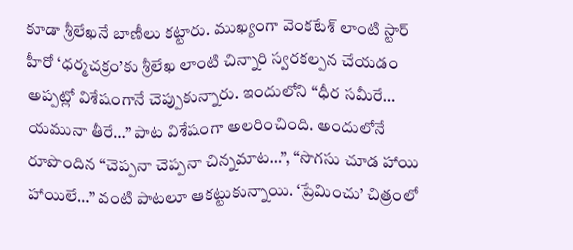కూడా శ్రీలేఖనే బాణీలు కట్టారు. ముఖ్యంగా వెంకటేశ్ లాంటి స్టార్ హీరో ‘ధర్మచక్రం’కు శ్రీలేఖ లాంటి చిన్నారి స్వరకల్పన చేయడం అప్పట్లో విశేషంగానే చెప్పుకున్నారు. ఇందులోని “ధీర సమీరే… యమునా తీరే…” పాట విశేషంగా అలరించింది. అందులోనే రూపొందిన “చెప్పనా చెప్పనా చిన్నమాట…”, “సొగసు చూడ హాయి హాయిలే…” వంటి పాటలూ ఆకట్టుకున్నాయి. ‘ప్రేమించు’ చిత్రంలో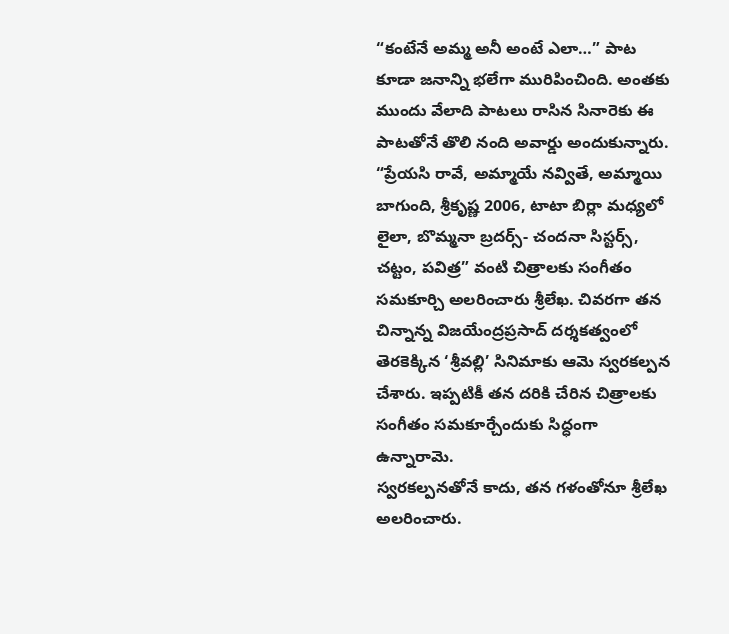“కంటేనే అమ్మ అనీ అంటే ఎలా…” పాట కూడా జనాన్ని భలేగా మురిపించింది. అంతకు ముందు వేలాది పాటలు రాసిన సినారెకు ఈ పాటతోనే తొలి నంది అవార్డు అందుకున్నారు. “ప్రేయసి రావే, అమ్మాయే నవ్వితే, అమ్మాయి బాగుంది, శ్రీకృష్ణ 2006, టాటా బిర్లా మధ్యలో లైలా, బొమ్మనా బ్రదర్స్- చందనా సిస్టర్స్, చట్టం, పవిత్ర” వంటి చిత్రాలకు సంగీతం సమకూర్చి అలరించారు శ్రీలేఖ. చివరగా తన చిన్నాన్న విజయేంద్రప్రసాద్ దర్శకత్వంలో తెరకెక్కిన ‘శ్రీవల్లి’ సినిమాకు ఆమె స్వరకల్పన చేశారు. ఇప్పటికీ తన దరికి చేరిన చిత్రాలకు సంగీతం సమకూర్చేందుకు సిద్ధంగా ఉన్నారామె.
స్వరకల్పనతోనే కాదు, తన గళంతోనూ శ్రీలేఖ అలరించారు.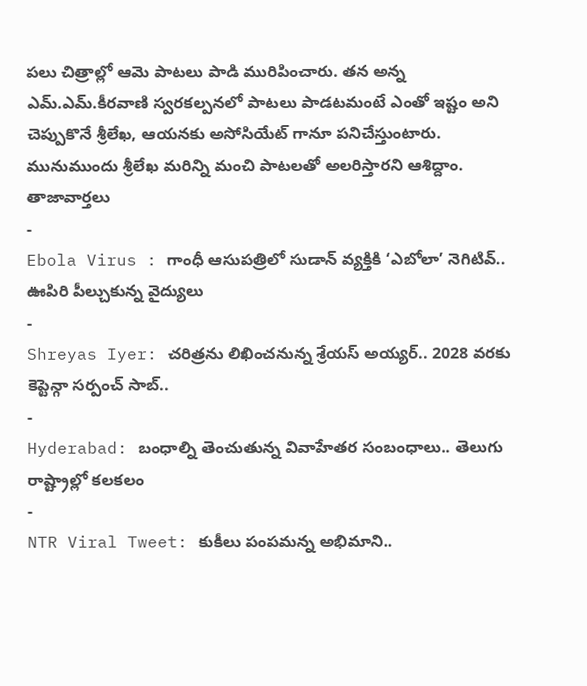పలు చిత్రాల్లో ఆమె పాటలు పాడి మురిపించారు. తన అన్న ఎమ్.ఎమ్.కీరవాణి స్వరకల్పనలో పాటలు పాడటమంటే ఎంతో ఇష్టం అని చెప్పుకొనే శ్రీలేఖ, ఆయనకు అసోసియేట్ గానూ పనిచేస్తుంటారు. మునుముందు శ్రీలేఖ మరిన్ని మంచి పాటలతో అలరిస్తారని ఆశిద్దాం.
తాజావార్తలు
-
Ebola Virus : గాంధీ ఆసుపత్రిలో సుడాన్ వ్యక్తికి ‘ఎబోలా’ నెగిటివ్.. ఊపిరి పీల్చుకున్న వైద్యులు
-
Shreyas Iyer: చరిత్రను లిఖించనున్న శ్రేయస్ అయ్యర్.. 2028 వరకు కెప్టెన్గా సర్పంచ్ సాబ్..
-
Hyderabad: బంధాల్ని తెంచుతున్న వివాహేతర సంబంధాలు.. తెలుగు రాష్ట్రాల్లో కలకలం
-
NTR Viral Tweet: కుకీలు పంపమన్న అభిమాని..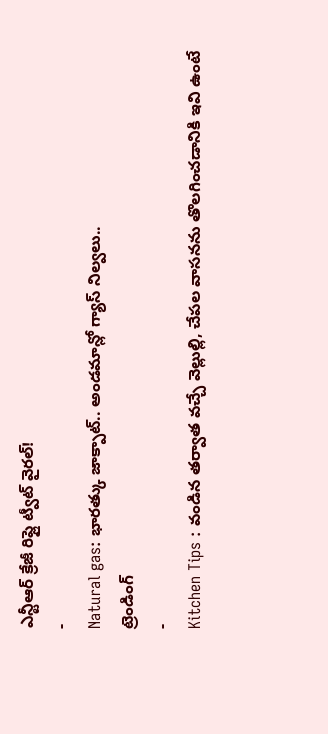ఎన్టీఆర్ క్రేజీ రిప్లై ట్వీట్ వైరల్!
-
Natural gas: భారత్కు జాక్పాట్.. అండమాన్లో గ్యాస్ నిల్వలు..
ట్రెండింగ్
-
Kitchen Tips : వండిన తర్వాత వచ్చే వెల్లుల్లి, చేపల వాసనను తొలగించడానికి ఇవి ఉంటే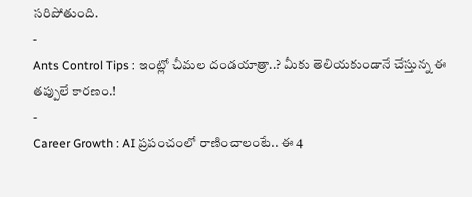సరిపోతుంది.
-
Ants Control Tips : ఇంట్లో చీమల దండయాత్రా..? మీకు తెలియకుండానే చేస్తున్న ఈ తప్పులే కారణం.!
-
Career Growth : AI ప్రపంచంలో రాణించాలంటే.. ఈ 4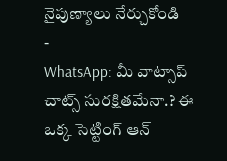నైపుణ్యాలు నేర్చుకోండి
-
WhatsApp: మీ వాట్సాప్ చాట్స్ సురక్షితమేనా.? ఈ ఒక్క సెట్టింగ్ ఆన్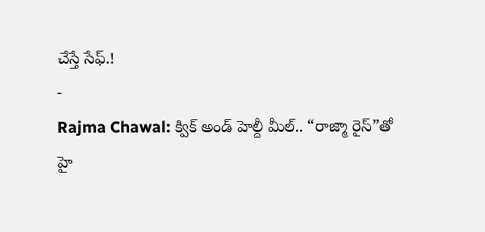చేస్తే సేఫ్.!
-
Rajma Chawal: క్విక్ అండ్ హెల్దీ మీల్.. “రాజ్మా రైస్”తో హై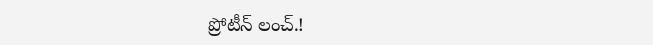ప్రోటీన్ లంచ్.!